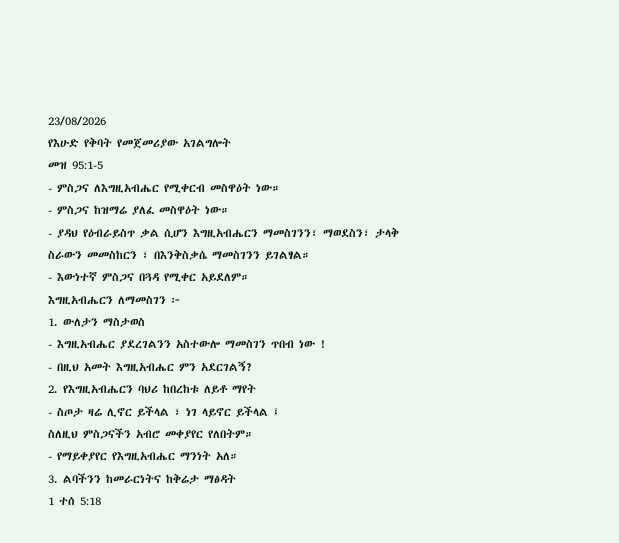23/08/2026
የእሁድ የቅባት የመጀመሪያው አገልግሎት
መዝ 95:1-5
- ምስጋና ለእግዚአብሔር የሚቀርብ መስዋዕት ነው።
- ምስጋና ከዝማሬ ያለፈ መስዋዕት ነው።
- ያዳህ የዕብራይስጥ ቃል ሲሆን እግዚአብሔርን ማመስገንን፣ ማወደስን፣ ታላቅ ስራውን መመስከርን ፣ በእንቅስቃሴ ማመስገንን ይገልፃል።
- እውነተኛ ምስጋና በጓዳ የሚቀር አይደለም።
እግዚአብሔርን ለማመስገን ፦
1. ውለታን ማስታወስ
- እግዚአብሔር ያደረገልንን አስተውሎ ማመስገን ጥበብ ነው !
- በዚህ አመት እግዚአብሔር ምን አደርገልኝ?
2. የእግዚአብሔርን ባህሪ ከበረከቱ ለይቶ ማየት
- ስጦታ ዛሬ ሊኖር ይችላል ፣ ነገ ላይኖር ይችላል ፤
ስለዚህ ምስጋናችን አብሮ መቀያየር የለበትም።
- የማይቀያየር የእግዚአብሔር ማንነት አለ።
3. ልባችንን ከመራርነትና ከቅሬታ ማፅዳት
1 ተሰ 5:18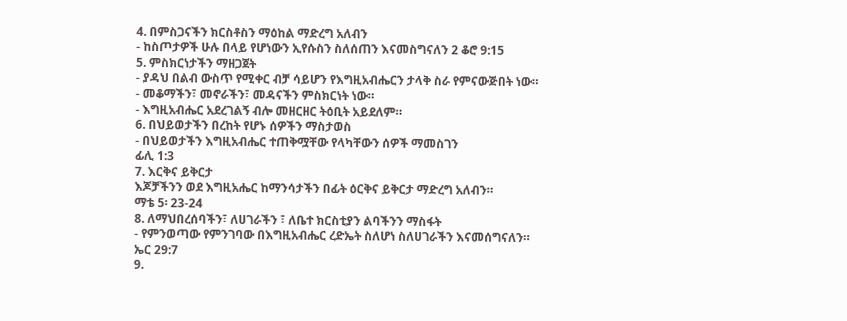4. በምስጋናችን ክርስቶስን ማዕከል ማድረግ አለብን
- ከስጦታዎች ሁሉ በላይ የሆነውን ኢየሱስን ስለሰጠን እናመስግናለን 2 ቆሮ 9:15
5. ምስክርነታችን ማዘጋጀት
- ያዳህ በልብ ውስጥ የሚቀር ብቻ ሳይሆን የእግዚአብሔርን ታላቅ ስራ የምናውጅበት ነው።
- መቆማችን፣ መኖራችን፣ መዳናችን ምስክርነት ነው።
- እግዚአብሔር አደረገልኝ ብሎ መዘርዘር ትዕቢት አይደለም።
6. በህይወታችን በረከት የሆኑ ሰዎችን ማስታወስ
- በህይወታችን እግዚአብሔር ተጠቅሟቸው የላካቸውን ሰዎች ማመስገን
ፊሊ 1:3
7. እርቅና ይቅርታ
እጆቻችንን ወደ እግዚአሔር ከማንሳታችን በፊት ዕርቅና ይቅርታ ማድረግ አለብን።
ማቴ 5፡ 23-24
8. ለማህበረሰባችን፣ ለሀገራችን ፣ ለቤተ ክርስቲያን ልባችንን ማስፋት
- የምንወጣው የምንገባው በእግዚአብሔር ረድኤት ስለሆነ ስለሀገራችን እናመሰግናለን።
ኤር 29:7
9.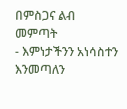በምስጋና ልብ መምጣት
- እምነታችንን አነሳስተን እንመጣለን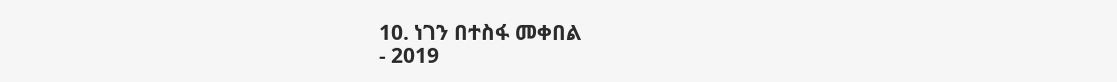10. ነገን በተስፋ መቀበል
- 2019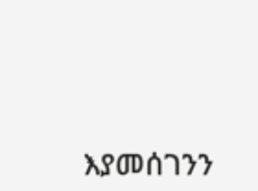እያመሰገንን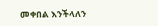መቀበል እንችላለን